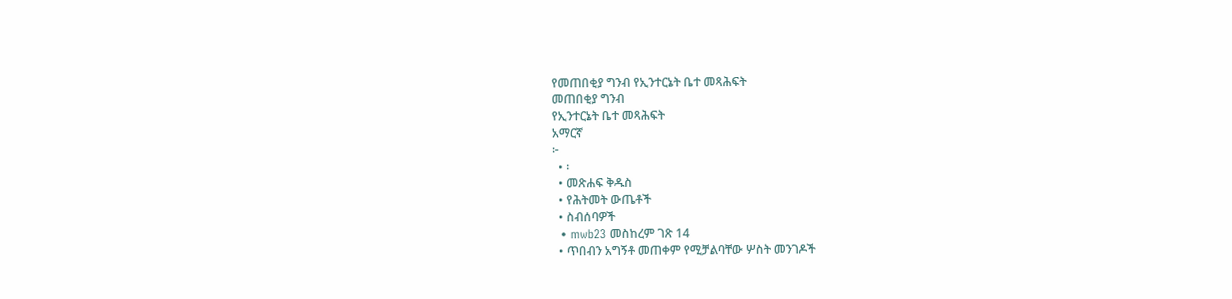የመጠበቂያ ግንብ የኢንተርኔት ቤተ መጻሕፍት
መጠበቂያ ግንብ
የኢንተርኔት ቤተ መጻሕፍት
አማርኛ
፦
  • ፡
  • መጽሐፍ ቅዱስ
  • የሕትመት ውጤቶች
  • ስብሰባዎች
  • mwb23 መስከረም ገጽ 14
  • ጥበብን አግኝቶ መጠቀም የሚቻልባቸው ሦስት መንገዶች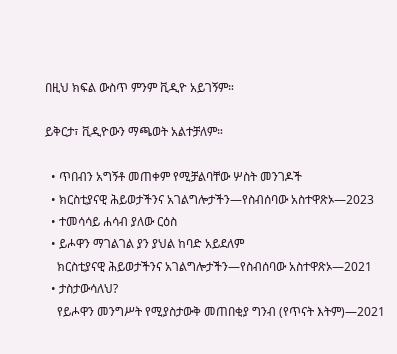በዚህ ክፍል ውስጥ ምንም ቪዲዮ አይገኝም።

ይቅርታ፣ ቪዲዮውን ማጫወት አልተቻለም።

  • ጥበብን አግኝቶ መጠቀም የሚቻልባቸው ሦስት መንገዶች
  • ክርስቲያናዊ ሕይወታችንና አገልግሎታችን—የስብሰባው አስተዋጽኦ—2023
  • ተመሳሳይ ሐሳብ ያለው ርዕስ
  • ይሖዋን ማገልገል ያን ያህል ከባድ አይደለም
    ክርስቲያናዊ ሕይወታችንና አገልግሎታችን—የስብሰባው አስተዋጽኦ—2021
  • ታስታውሳለህ?
    የይሖዋን መንግሥት የሚያስታውቅ መጠበቂያ ግንብ (የጥናት እትም)—2021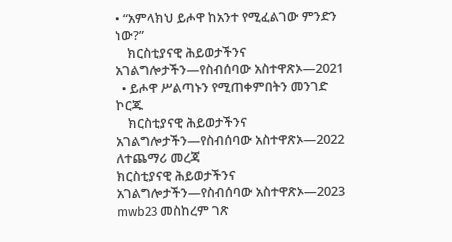• “አምላክህ ይሖዋ ከአንተ የሚፈልገው ምንድን ነው?”
    ክርስቲያናዊ ሕይወታችንና አገልግሎታችን—የስብሰባው አስተዋጽኦ—2021
  • ይሖዋ ሥልጣኑን የሚጠቀምበትን መንገድ ኮርጁ
    ክርስቲያናዊ ሕይወታችንና አገልግሎታችን—የስብሰባው አስተዋጽኦ—2022
ለተጨማሪ መረጃ
ክርስቲያናዊ ሕይወታችንና አገልግሎታችን—የስብሰባው አስተዋጽኦ—2023
mwb23 መስከረም ገጽ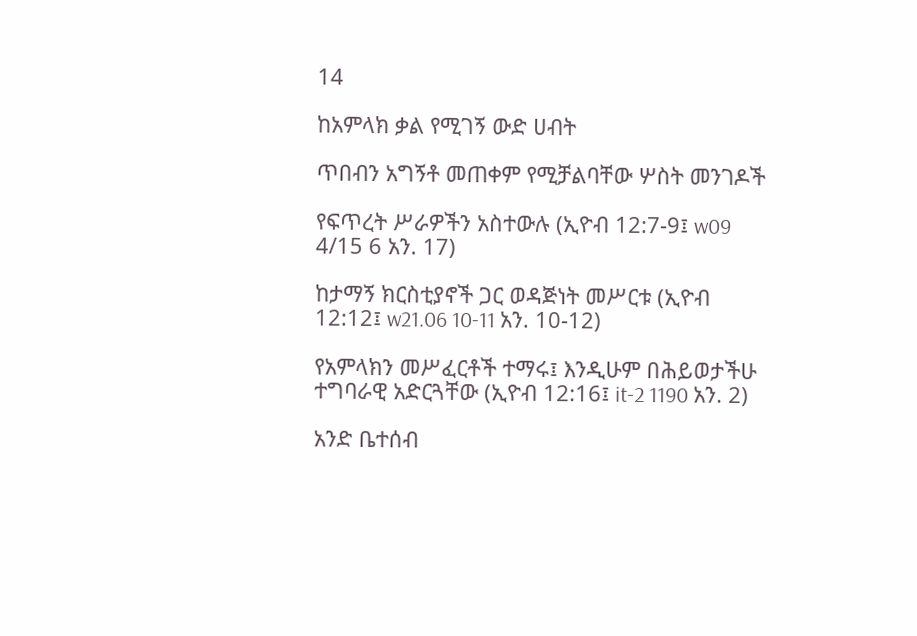14

ከአምላክ ቃል የሚገኝ ውድ ሀብት

ጥበብን አግኝቶ መጠቀም የሚቻልባቸው ሦስት መንገዶች

የፍጥረት ሥራዎችን አስተውሉ (ኢዮብ 12:7-9፤ w09 4/15 6 አን. 17)

ከታማኝ ክርስቲያኖች ጋር ወዳጅነት መሥርቱ (ኢዮብ 12:12፤ w21.06 10-11 አን. 10-12)

የአምላክን መሥፈርቶች ተማሩ፤ እንዲሁም በሕይወታችሁ ተግባራዊ አድርጓቸው (ኢዮብ 12:16፤ it-2 1190 አን. 2)

አንድ ቤተሰብ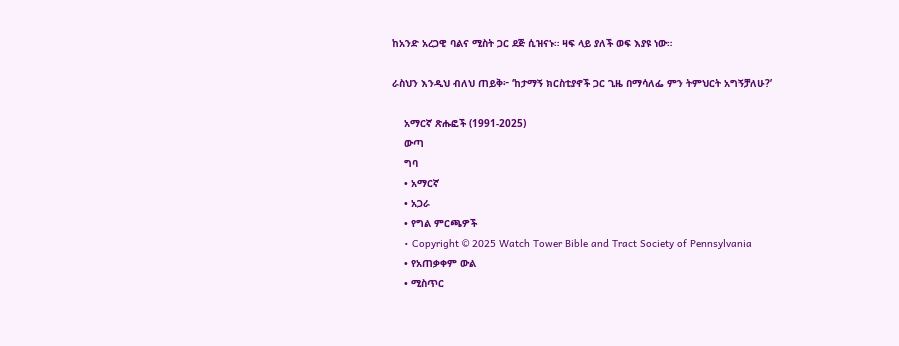ከአንድ አረጋዊ ባልና ሚስት ጋር ደጅ ሲዝናኑ። ዛፍ ላይ ያለች ወፍ እያዩ ነው።

ራስህን እንዲህ ብለህ ጠይቅ፦ ‘ከታማኝ ክርስቲያኖች ጋር ጊዜ በማሳለፌ ምን ትምህርት አግኝቻለሁ?’

    አማርኛ ጽሑፎች (1991-2025)
    ውጣ
    ግባ
    • አማርኛ
    • አጋራ
    • የግል ምርጫዎች
    • Copyright © 2025 Watch Tower Bible and Tract Society of Pennsylvania
    • የአጠቃቀም ውል
    • ሚስጥር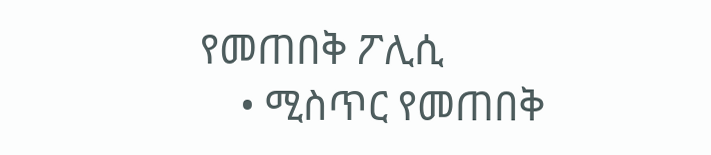የመጠበቅ ፖሊሲ
    • ሚስጥር የመጠበቅ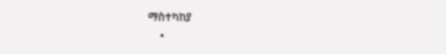ማስተካከያ
    •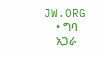JW.ORG
    • ግባ
    አጋራ